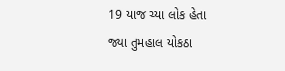19 યાજ ચ્યા લોક હેતા જ્યા તુમહાલ યોકઠા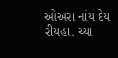ઓઅરા નાંય દેય રીયહા. ચ્યા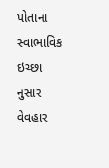પોતાના સ્વાભાવિક ઇચ્છા નુસાર વેવહાર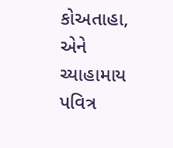કોઅતાહા, એને ચ્યાહામાય પવિત્ર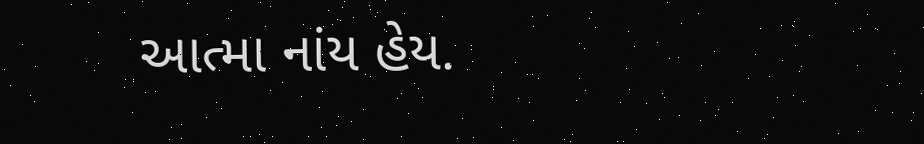આત્મા નાંય હેય.